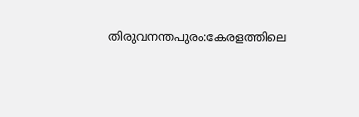തിരുവനന്തപുരം:കേരളത്തിലെ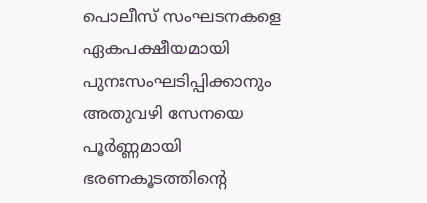പൊലീസ് സംഘടനകളെ ഏകപക്ഷീയമായി പുനഃസംഘടിപ്പിക്കാനും അതുവഴി സേനയെ പൂർണ്ണമായി ഭരണകൂടത്തിന്റെ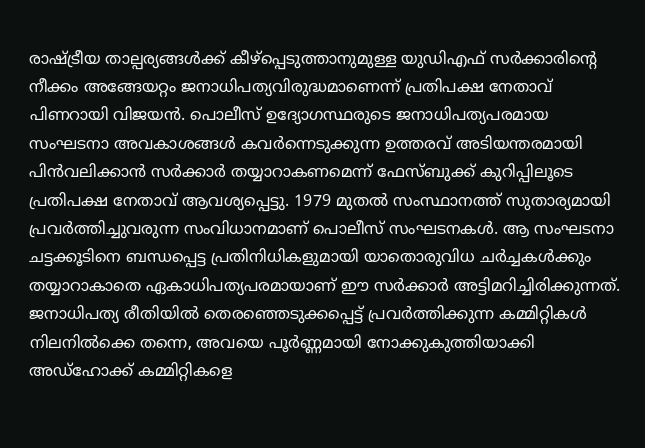രാഷ്ട്രീയ താല്പര്യങ്ങൾക്ക് കീഴ്പ്പെടുത്താനുമുള്ള യുഡിഎഫ് സർക്കാരിന്റെ നീക്കം അങ്ങേയറ്റം ജനാധിപത്യവിരുദ്ധമാണെന്ന് പ്രതിപക്ഷ നേതാവ് പിണറായി വിജയൻ. പൊലീസ് ഉദ്യോഗസ്ഥരുടെ ജനാധിപത്യപരമായ സംഘടനാ അവകാശങ്ങൾ കവർന്നെടുക്കുന്ന ഉത്തരവ് അടിയന്തരമായി പിൻവലിക്കാൻ സർക്കാർ തയ്യാറാകണമെന്ന് ഫേസ്ബുക്ക് കുറിപ്പിലൂടെ പ്രതിപക്ഷ നേതാവ് ആവശ്യപ്പെട്ടു. 1979 മുതൽ സംസ്ഥാനത്ത് സുതാര്യമായി പ്രവർത്തിച്ചുവരുന്ന സംവിധാനമാണ് പൊലീസ് സംഘടനകൾ. ആ സംഘടനാ ചട്ടക്കൂടിനെ ബന്ധപ്പെട്ട പ്രതിനിധികളുമായി യാതൊരുവിധ ചർച്ചകൾക്കും തയ്യാറാകാതെ ഏകാധിപത്യപരമായാണ് ഈ സർക്കാർ അട്ടിമറിച്ചിരിക്കുന്നത്.
ജനാധിപത്യ രീതിയിൽ തെരഞ്ഞെടുക്കപ്പെട്ട് പ്രവർത്തിക്കുന്ന കമ്മിറ്റികൾ നിലനിൽക്കെ തന്നെ, അവയെ പൂർണ്ണമായി നോക്കുകുത്തിയാക്കി അഡ്ഹോക്ക് കമ്മിറ്റികളെ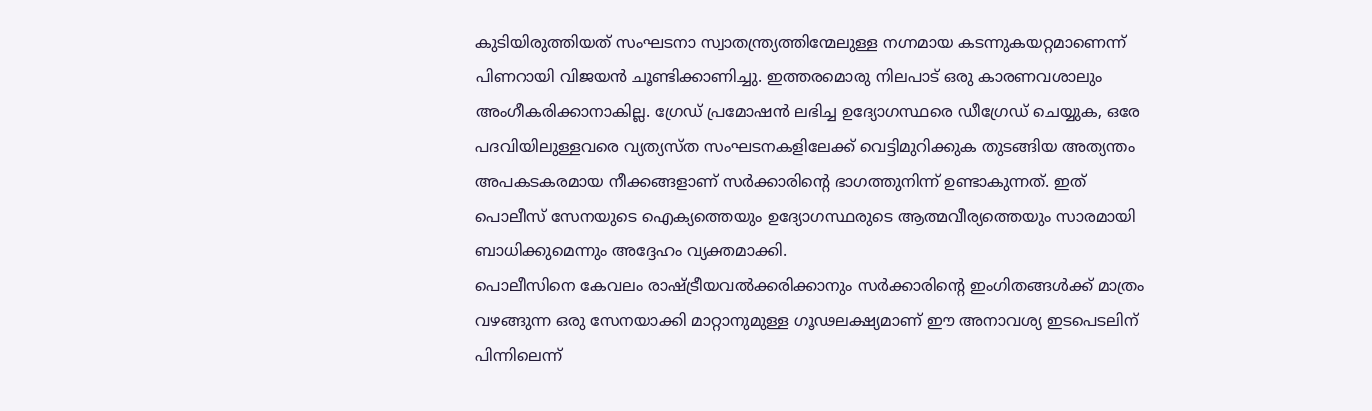കുടിയിരുത്തിയത് സംഘടനാ സ്വാതന്ത്ര്യത്തിന്മേലുള്ള നഗ്നമായ കടന്നുകയറ്റമാണെന്ന് പിണറായി വിജയൻ ചൂണ്ടിക്കാണിച്ചു. ഇത്തരമൊരു നിലപാട് ഒരു കാരണവശാലും അംഗീകരിക്കാനാകില്ല. ഗ്രേഡ് പ്രമോഷൻ ലഭിച്ച ഉദ്യോഗസ്ഥരെ ഡീഗ്രേഡ് ചെയ്യുക, ഒരേ പദവിയിലുള്ളവരെ വ്യത്യസ്ത സംഘടനകളിലേക്ക് വെട്ടിമുറിക്കുക തുടങ്ങിയ അത്യന്തം അപകടകരമായ നീക്കങ്ങളാണ് സർക്കാരിന്റെ ഭാഗത്തുനിന്ന് ഉണ്ടാകുന്നത്. ഇത് പൊലീസ് സേനയുടെ ഐക്യത്തെയും ഉദ്യോഗസ്ഥരുടെ ആത്മവീര്യത്തെയും സാരമായി ബാധിക്കുമെന്നും അദ്ദേഹം വ്യക്തമാക്കി.
പൊലീസിനെ കേവലം രാഷ്ട്രീയവൽക്കരിക്കാനും സർക്കാരിന്റെ ഇംഗിതങ്ങൾക്ക് മാത്രം വഴങ്ങുന്ന ഒരു സേനയാക്കി മാറ്റാനുമുള്ള ഗൂഢലക്ഷ്യമാണ് ഈ അനാവശ്യ ഇടപെടലിന് പിന്നിലെന്ന്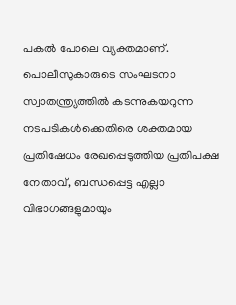പകൽ പോലെ വ്യക്തമാണ്. പൊലീസുകാരുടെ സംഘടനാ സ്വാതന്ത്ര്യത്തിൽ കടന്നുകയറുന്ന നടപടികൾക്കെതിരെ ശക്തമായ പ്രതിഷേധം രേഖപ്പെടുത്തിയ പ്രതിപക്ഷ നേതാവ്, ബന്ധപ്പെട്ട എല്ലാ വിഭാഗങ്ങളുമായും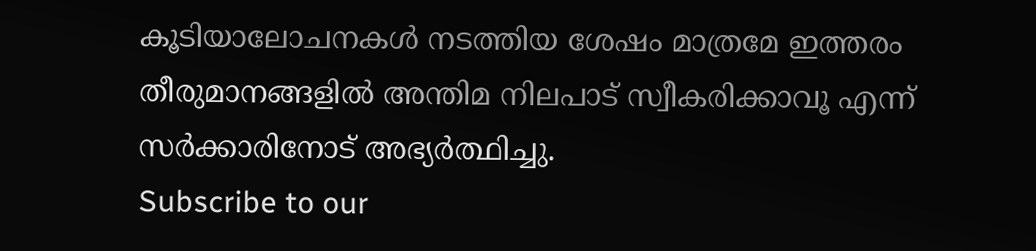കൂടിയാലോചനകൾ നടത്തിയ ശേഷം മാത്രമേ ഇത്തരം തീരുമാനങ്ങളിൽ അന്തിമ നിലപാട് സ്വീകരിക്കാവൂ എന്ന് സർക്കാരിനോട് അഭ്യർത്ഥിച്ചു.
Subscribe to our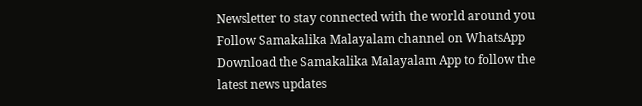Newsletter to stay connected with the world around you
Follow Samakalika Malayalam channel on WhatsApp
Download the Samakalika Malayalam App to follow the latest news updates